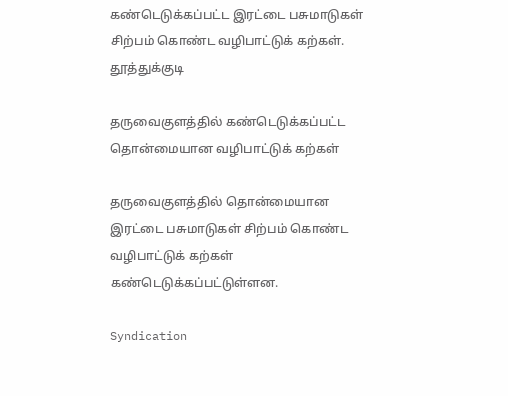கண்டெடுக்கப்பட்ட இரட்டை பசுமாடுகள் சிற்பம் கொண்ட வழிபாட்டுக் கற்கள்.
தூத்துக்குடி

தருவைகுளத்தில் கண்டெடுக்கப்பட்ட தொன்மையான வழிபாட்டுக் கற்கள்

தருவைகுளத்தில் தொன்மையான இரட்டை பசுமாடுகள் சிற்பம் கொண்ட வழிபாட்டுக் கற்கள் கண்டெடுக்கப்பட்டுள்ளன.

Syndication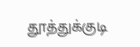தூத்துக்குடி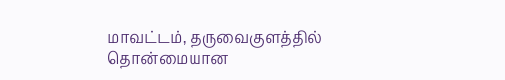மாவட்டம், தருவைகுளத்தில் தொன்மையான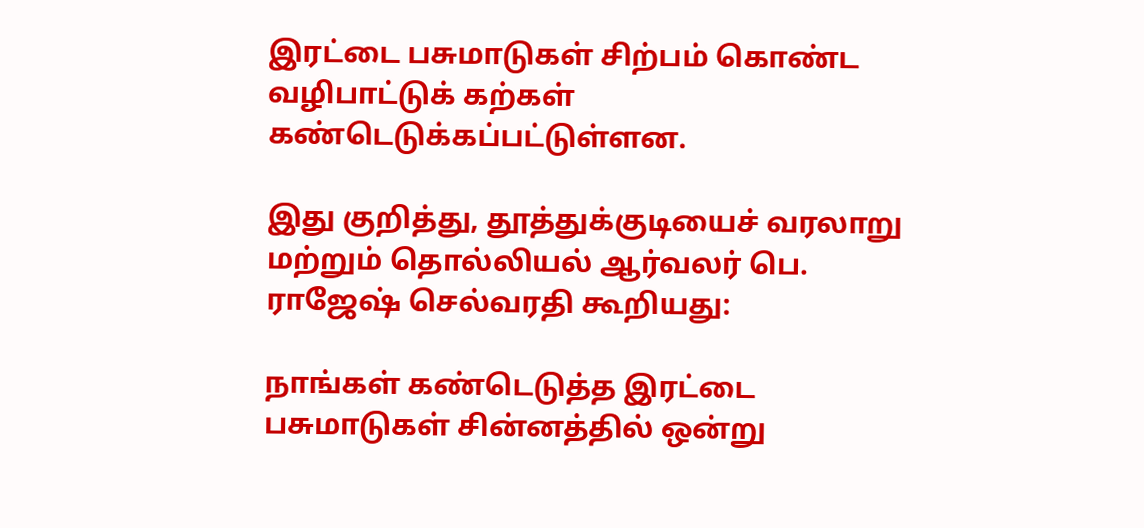இரட்டை பசுமாடுகள் சிற்பம் கொண்ட வழிபாட்டுக் கற்கள் கண்டெடுக்கப்பட்டுள்ளன.

இது குறித்து, தூத்துக்குடியைச் வரலாறு மற்றும் தொல்லியல் ஆர்வலர் பெ. ராஜேஷ் செல்வரதி கூறியது:

நாங்கள் கண்டெடுத்த இரட்டை பசுமாடுகள் சின்னத்தில் ஒன்று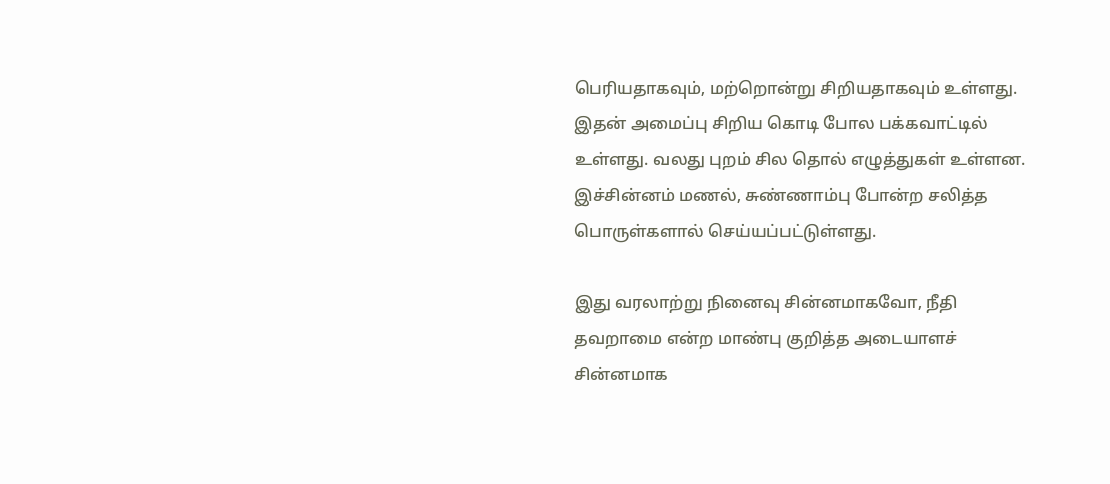பெரியதாகவும், மற்றொன்று சிறியதாகவும் உள்ளது. இதன் அமைப்பு சிறிய கொடி போல பக்கவாட்டில் உள்ளது. வலது புறம் சில தொல் எழுத்துகள் உள்ளன. இச்சின்னம் மணல், சுண்ணாம்பு போன்ற சலித்த பொருள்களால் செய்யப்பட்டுள்ளது.

இது வரலாற்று நினைவு சின்னமாகவோ, நீதி தவறாமை என்ற மாண்பு குறித்த அடையாளச் சின்னமாக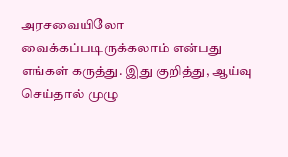அரசவையிலோ வைக்கப்படிருக்கலாம் என்பது எங்கள் கருத்து. இது குறித்து, ஆய்வு செய்தால் முழு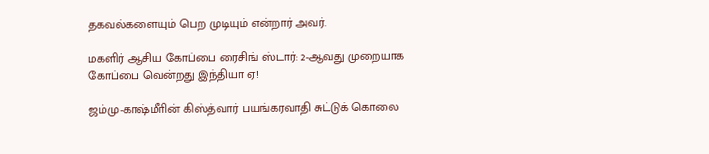தகவல்களையும் பெற முடியும் என்றார் அவர்.

மகளிர் ஆசிய கோப்பை ரைசிங் ஸ்டார்: 2-ஆவது முறையாக கோப்பை வென்றது இந்தியா ஏ!

ஜம்மு-காஷ்மீாின் கிஸ்த்வார் பயங்கரவாதி சுட்டுக் கொலை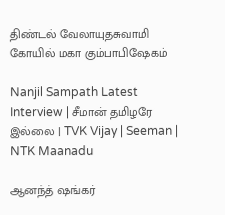திண்டல் வேலாயுதசுவாமி கோயில் மகா கும்பாபிஷேகம்

Nanjil Sampath Latest Interview | சீமான் தமிழரே இல்லை | TVK Vijay | Seeman | NTK Maanadu

ஆனந்த் ஷங்கர்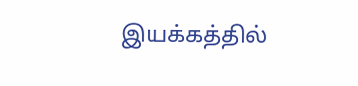இயக்கத்தில்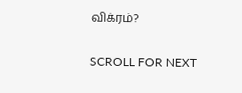விக்ரம்?

SCROLL FOR NEXT